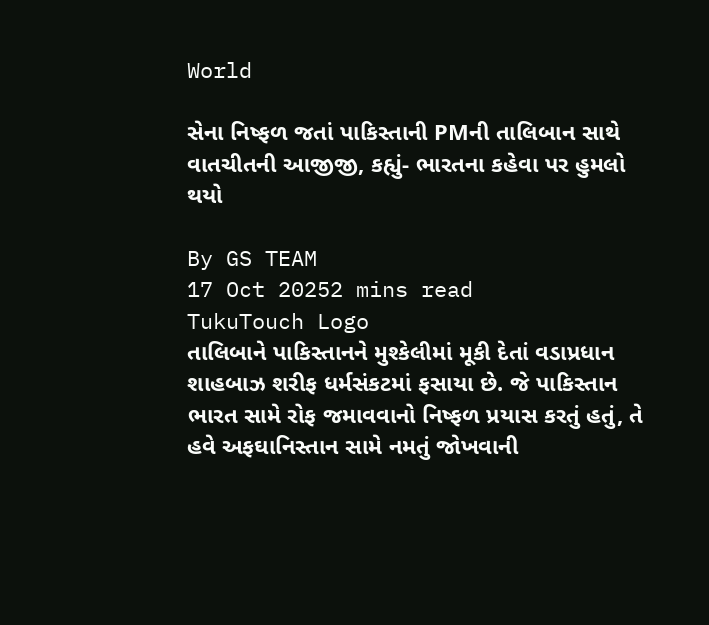World

સેના નિષ્ફળ જતાં પાકિસ્તાની PMની તાલિબાન સાથે વાતચીતની આજીજી, કહ્યું- ભારતના કહેવા પર હુમલો થયો

By GS TEAM
17 Oct 20252 mins read
TukuTouch Logo
તાલિબાને પાકિસ્તાનને મુશ્કેલીમાં મૂકી દેતાં વડાપ્રધાન શાહબાઝ શરીફ ધર્મસંકટમાં ફસાયા છે. જે પાકિસ્તાન ભારત સામે રોફ જમાવવાનો નિષ્ફળ પ્રયાસ કરતું હતું, તે હવે અફઘાનિસ્તાન સામે નમતું જોખવાની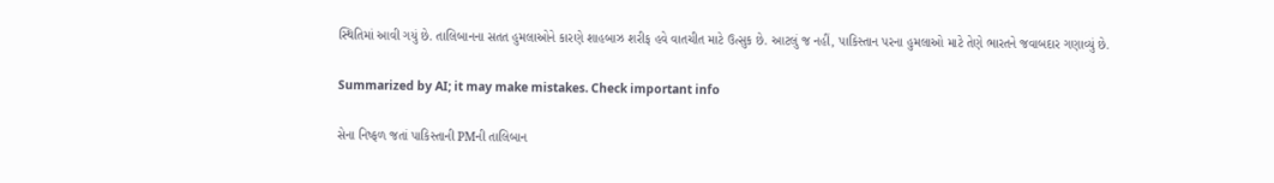સ્થિતિમાં આવી ગયું છે. તાલિબાનના સતત હુમલાઓને કારણે શાહબાઝ શરીફ હવે વાતચીત માટે ઉત્સુક છે. આટલું જ નહીં, પાકિસ્તાન પરના હુમલાઓ માટે તેણે ભારતને જવાબદાર ગણાવ્યું છે.

Summarized by AI; it may make mistakes. Check important info

સેના નિષ્ફળ જતાં પાકિસ્તાની PMની તાલિબાન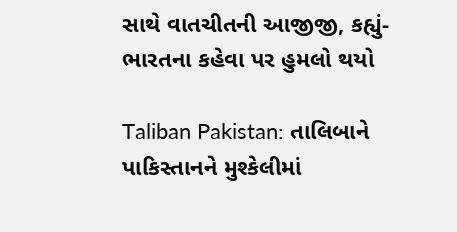સાથે વાતચીતની આજીજી, કહ્યું- ભારતના કહેવા પર હુમલો થયો

Taliban Pakistan: તાલિબાને પાકિસ્તાનને મુશ્કેલીમાં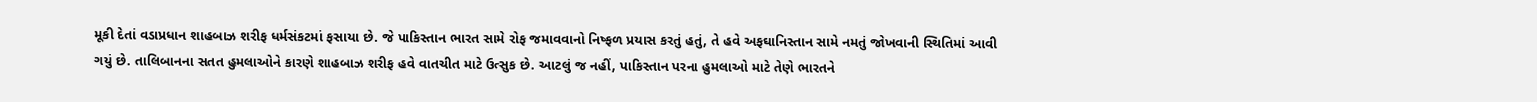મૂકી દેતાં વડાપ્રધાન શાહબાઝ શરીફ ધર્મસંકટમાં ફસાયા છે. જે પાકિસ્તાન ભારત સામે રોફ જમાવવાનો નિષ્ફળ પ્રયાસ કરતું હતું, તે હવે અફઘાનિસ્તાન સામે નમતું જોખવાની સ્થિતિમાં આવી ગયું છે. તાલિબાનના સતત હુમલાઓને કારણે શાહબાઝ શરીફ હવે વાતચીત માટે ઉત્સુક છે. આટલું જ નહીં, પાકિસ્તાન પરના હુમલાઓ માટે તેણે ભારતને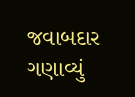જવાબદાર ગણાવ્યું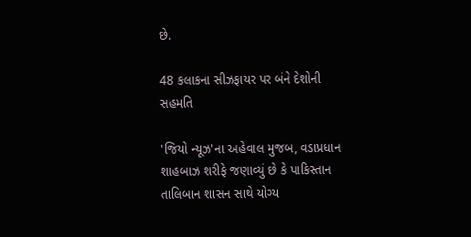છે.

48 કલાકના સીઝફાયર પર બંને દેશોની સહમતિ

'જિયો ન્યૂઝ'ના અહેવાલ મુજબ, વડાપ્રધાન શાહબાઝ શરીફે જણાવ્યું છે કે પાકિસ્તાન તાલિબાન શાસન સાથે યોગ્ય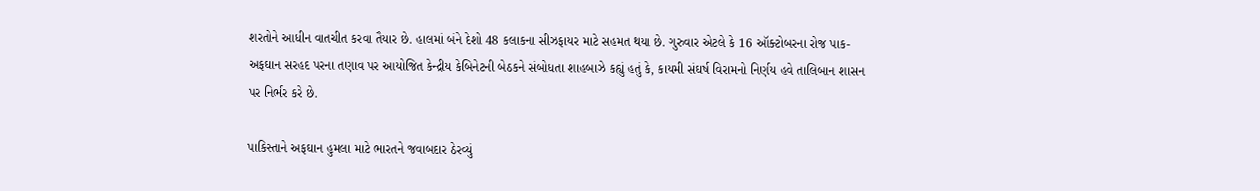શરતોને આધીન વાતચીત કરવા તૈયાર છે. હાલમાં બંને દેશો 48 કલાકના સીઝફાયર માટે સહમત થયા છે. ગુરુવાર એટલે કે 16 ઑક્ટોબરના રોજ પાક-અફઘાન સરહદ પરના તણાવ પર આયોજિત કેન્દ્રીય કેબિનેટની બેઠકને સંબોધતા શાહબાઝે કહ્યું હતું કે, કાયમી સંઘર્ષ વિરામનો નિર્ણય હવે તાલિબાન શાસન પર નિર્ભર કરે છે.

પાકિસ્તાને અફઘાન હુમલા માટે ભારતને જવાબદાર ઠેરવ્યું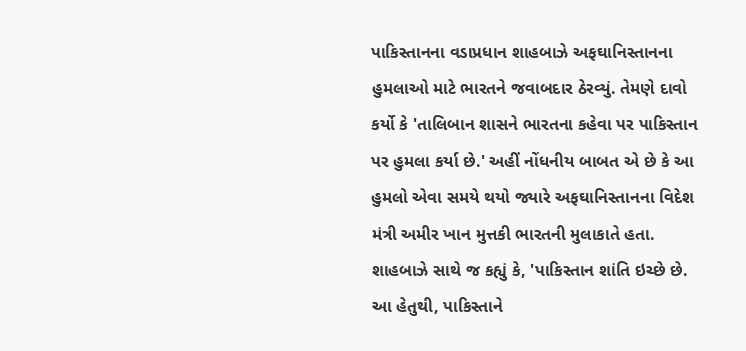પાકિસ્તાનના વડાપ્રધાન શાહબાઝે અફઘાનિસ્તાનના હુમલાઓ માટે ભારતને જવાબદાર ઠેરવ્યું. તેમણે દાવો કર્યો કે 'તાલિબાન શાસને ભારતના કહેવા પર પાકિસ્તાન પર હુમલા કર્યા છે.' અહીં નોંધનીય બાબત એ છે કે આ હુમલો એવા સમયે થયો જ્યારે અફઘાનિસ્તાનના વિદેશ મંત્રી અમીર ખાન મુત્તકી ભારતની મુલાકાતે હતા. શાહબાઝે સાથે જ કહ્યું કે, 'પાકિસ્તાન શાંતિ ઇચ્છે છે. આ હેતુથી, પાકિસ્તાને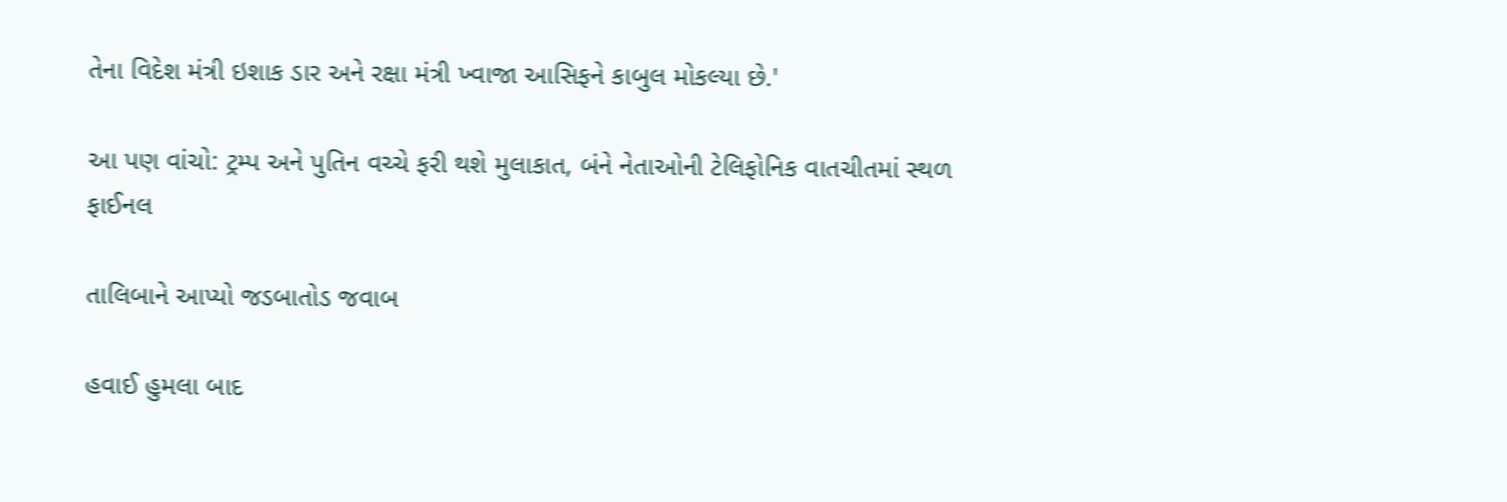તેના વિદેશ મંત્રી ઇશાક ડાર અને રક્ષા મંત્રી ખ્વાજા આસિફને કાબુલ મોકલ્યા છે.'

આ પણ વાંચો: ટ્રમ્પ અને પુતિન વચ્ચે ફરી થશે મુલાકાત, બંને નેતાઓની ટેલિફોનિક વાતચીતમાં સ્થળ ફાઈનલ

તાલિબાને આપ્યો જડબાતોડ જવાબ

હવાઈ હુમલા બાદ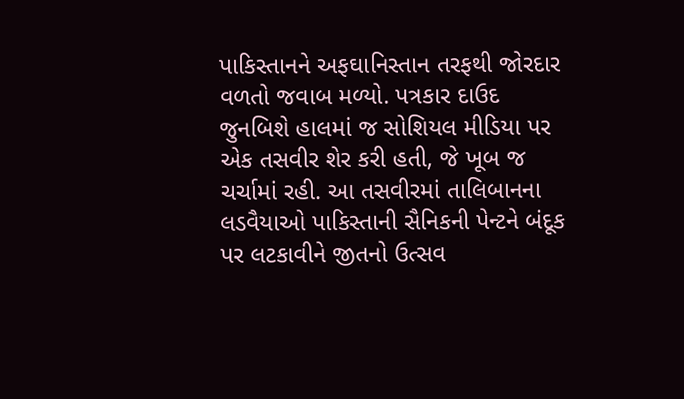પાકિસ્તાનને અફઘાનિસ્તાન તરફથી જોરદાર વળતો જવાબ મળ્યો. પત્રકાર દાઉદ જુનબિશે હાલમાં જ સોશિયલ મીડિયા પર એક તસવીર શેર કરી હતી, જે ખૂબ જ ચર્ચામાં રહી. આ તસવીરમાં તાલિબાનના લડવૈયાઓ પાકિસ્તાની સૈનિકની પેન્ટને બંદૂક પર લટકાવીને જીતનો ઉત્સવ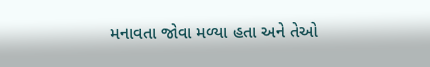મનાવતા જોવા મળ્યા હતા અને તેઓ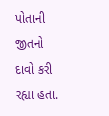પોતાની જીતનો દાવો કરી રહ્યા હતા.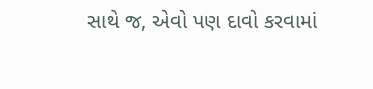સાથે જ, એવો પણ દાવો કરવામાં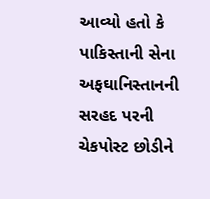આવ્યો હતો કે પાકિસ્તાની સેના અફઘાનિસ્તાનની સરહદ પરની ચેકપોસ્ટ છોડીને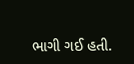ભાગી ગઈ હતી.